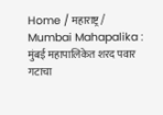Home / महाराष्ट्र / Mumbai Mahapalika : मुंबई महापालिकेत शरद पवार गटाचा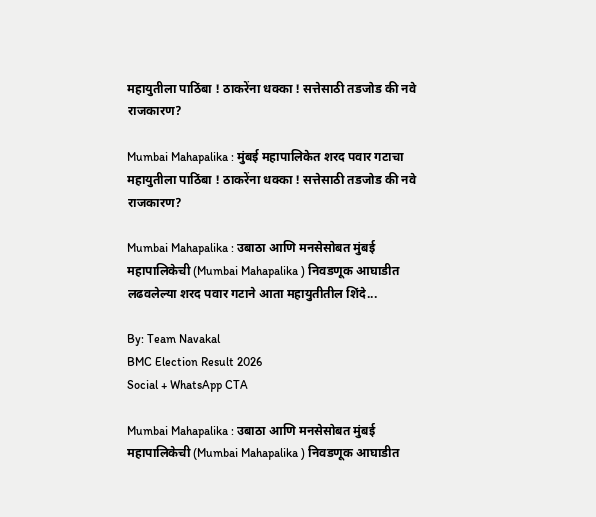महायुतीला पाठिंबा ! ठाकरेंना धक्का ! सत्तेसाठी तडजोड की नवे राजकारण?

Mumbai Mahapalika : मुंबई महापालिकेत शरद पवार गटाचा महायुतीला पाठिंबा ! ठाकरेंना धक्का ! सत्तेसाठी तडजोड की नवे राजकारण?

Mumbai Mahapalika : उबाठा आणि मनसेसोबत मुंबई महापालिकेची (Mumbai Mahapalika ) निवडणूक आघाडीत लढवलेल्या शरद पवार गटाने आता महायुतीतील शिंदे...

By: Team Navakal
BMC Election Result 2026
Social + WhatsApp CTA

Mumbai Mahapalika : उबाठा आणि मनसेसोबत मुंबई महापालिकेची (Mumbai Mahapalika ) निवडणूक आघाडीत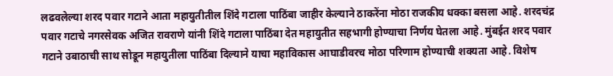लढवलेल्या शरद पवार गटाने आता महायुतीतील शिंदे गटाला पाठिंबा जाहीर केल्याने ठाकरेंना मोठा राजकीय धक्का बसला आहे. शरदचंद्र पवार गटाचे नगरसेवक अजित रावराणे यांनी शिंदे गटाला पाठिंबा देत महायुतीत सहभागी होण्याचा निर्णय घेतला आहे. मुंबईत शरद पवार गटाने उबाठाची साथ सोडून महायुतीला पाठिंबा दिल्याने याचा महाविकास आघाडीवरच मोठा परिणाम होण्याची शक्यता आहे. विशेष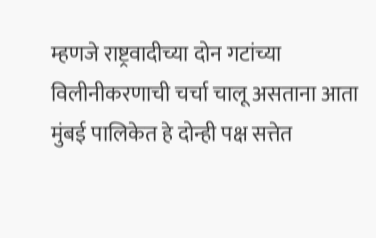म्हणजे राष्ट्रवादीच्या दोन गटांच्या विलीनीकरणाची चर्चा चालू असताना आता मुंबई पालिकेत हे दोन्ही पक्ष सत्तेत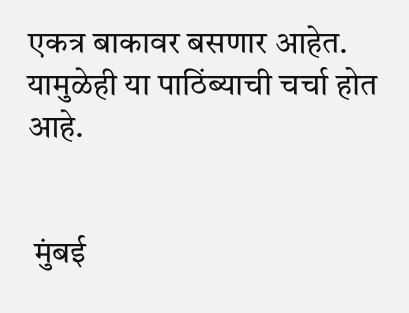एकत्र बाकावर बसणार आहेत. यामुळेही या पाठिंब्याची चर्चा होत आहे.


 मुंबई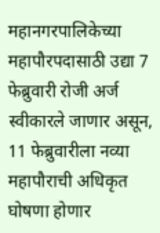महानगरपालिकेच्या महापौरपदासाठी उद्या 7 फेब्रुवारी रोजी अर्ज स्वीकारले जाणार असून, 11 फेब्रुवारीला नव्या महापौराची अधिकृत घोषणा होणार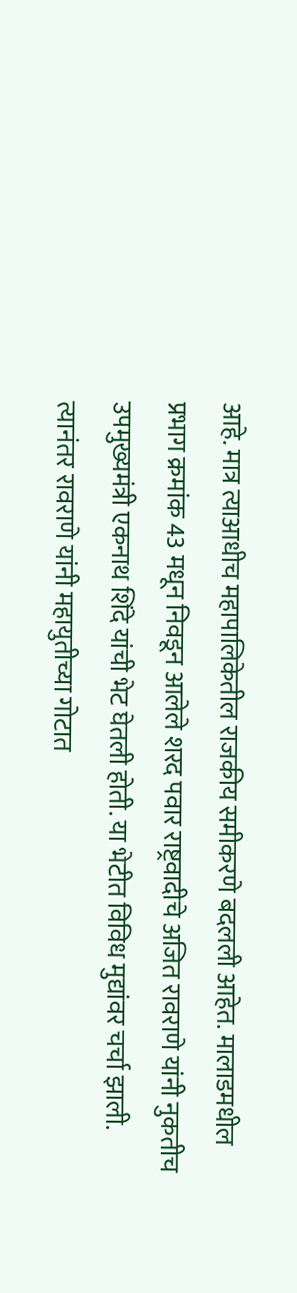आहे. मात्र त्याआधीच महापालिकेतील राजकीय समीकरणे बदलली आहेत. मालाडमधील प्रभाग क्रमांक 43 मधून निवडून आलेले शरद पवार राष्ट्रवादीचे अजित रावराणे यांनी नुकतीच उपमुख्यमंत्री एकनाथ शिंदे यांची भेट घेतली होती. या भेटीत विविध मुद्यांवर चर्चा झाली. त्यानंतर रावराणे यांनी महायुतीच्या गोटात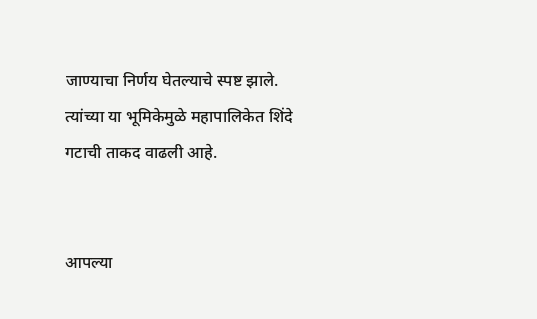जाण्याचा निर्णय घेतल्याचे स्पष्ट झाले. त्यांच्या या भूमिकेमुळे महापालिकेत शिंदे गटाची ताकद वाढली आहे.


आपल्या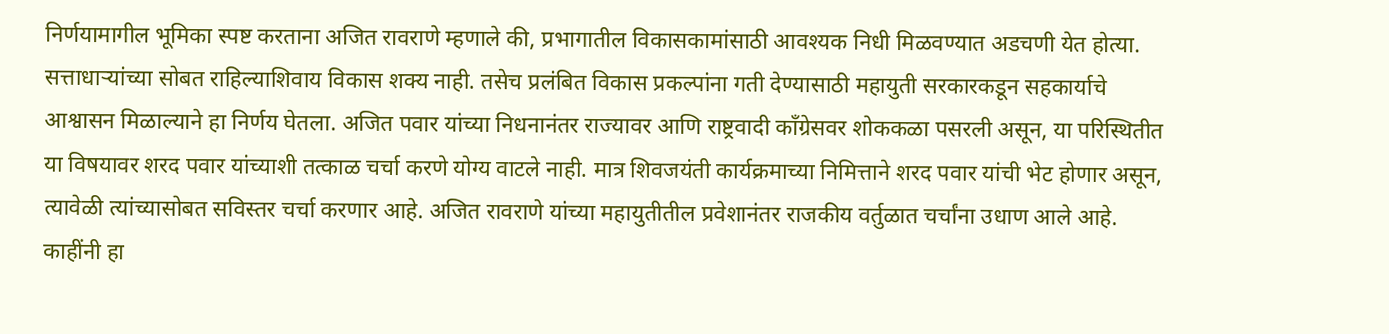निर्णयामागील भूमिका स्पष्ट करताना अजित रावराणे म्हणाले की, प्रभागातील विकासकामांसाठी आवश्यक निधी मिळवण्यात अडचणी येत होत्या. सत्ताधार्‍यांच्या सोबत राहिल्याशिवाय विकास शक्य नाही. तसेच प्रलंबित विकास प्रकल्पांना गती देण्यासाठी महायुती सरकारकडून सहकार्याचे आश्वासन मिळाल्याने हा निर्णय घेतला. अजित पवार यांच्या निधनानंतर राज्यावर आणि राष्ट्रवादी काँग्रेसवर शोककळा पसरली असून, या परिस्थितीत या विषयावर शरद पवार यांच्याशी तत्काळ चर्चा करणे योग्य वाटले नाही. मात्र शिवजयंती कार्यक्रमाच्या निमित्ताने शरद पवार यांची भेट होणार असून, त्यावेळी त्यांच्यासोबत सविस्तर चर्चा करणार आहे. अजित रावराणे यांच्या महायुतीतील प्रवेशानंतर राजकीय वर्तुळात चर्चांना उधाण आले आहे. काहींनी हा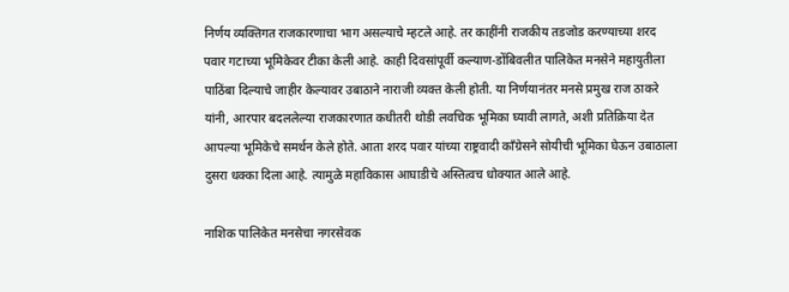निर्णय व्यक्तिगत राजकारणाचा भाग असल्याचे म्हटले आहे. तर काहींनी राजकीय तडजोड करण्याच्या शरद पवार गटाच्या भूमिकेवर टीका केली आहे. काही दिवसांपूर्वी कल्याण-डोंबिवलीत पालिकेत मनसेने महायुतीला पाठिंबा दिल्याचे जाहीर केल्यावर उबाठाने नाराजी व्यक्त केली होती. या निर्णयानंतर मनसे प्रमुख राज ठाकरे यांनी, आरपार बदललेल्या राजकारणात कधीतरी थोडी लवचिक भूमिका घ्यावी लागते, अशी प्रतिक्रिया देत आपल्या भूमिकेचे समर्थन केले होते. आता शरद पवार यांच्या राष्ट्रवादी काँग्रेसने सोयीची भूमिका घेऊन उबाठाला दुसरा धक्का दिला आहे. त्यामुळे महाविकास आघाडीचे अस्तित्वच धोक्यात आले आहे.

नाशिक पालिकेत मनसेचा नगरसेवक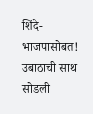शिंदे-भाजपासोबत! उबाठाची साथ सोडली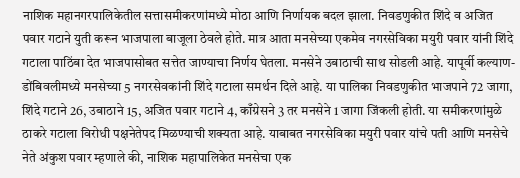नाशिक महानगरपालिकेतील सत्तासमीकरणांमध्ये मोठा आणि निर्णायक बदल झाला. निवडणुकीत शिंदे व अजित पवार गटाने युती करून भाजपाला बाजूला ठेवले होते. मात्र आता मनसेच्या एकमेव नगरसेविका मयुरी पवार यांनी शिंदे गटाला पाठिंबा देत भाजपासोबत सत्तेत जाण्याचा निर्णय घेतला. मनसेने उबाठाची साथ सोडली आहे. यापूर्वी कल्याण- डोंबिवलीमध्ये मनसेच्या 5 नगरसेवकांनी शिंदे गटाला समर्थन दिले आहे. या पालिका निवडणुकीत भाजपाने 72 जागा, शिंदे गटाने 26, उबाठाने 15, अजित पवार गटाने 4, काँग्रेसने 3 तर मनसेने 1 जागा जिंकली होती. या समीकरणांमुळे ठाकरे गटाला विरोधी पक्षनेतेपद मिळण्याची शक्यता आहे. याबाबत नगरसेविका मयुरी पवार यांचे पती आणि मनसेचे नेते अंकुश पवार म्हणाले की, नाशिक महापालिकेत मनसेचा एक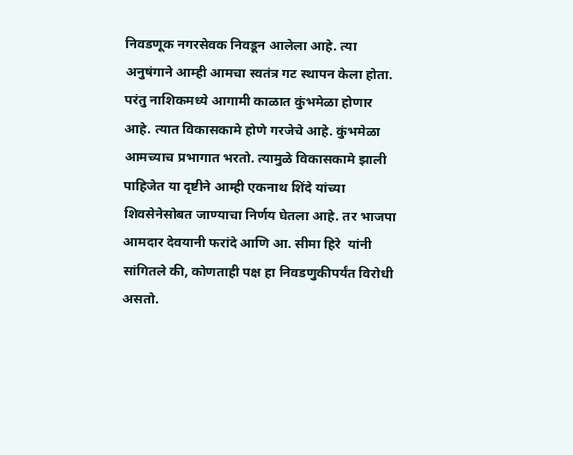निवडणूक नगरसेवक निवडून आलेला आहे. त्या अनुषंगाने आम्ही आमचा स्वतंत्र गट स्थापन केला होता. परंतु नाशिकमध्ये आगामी काळात कुंभमेळा होणार आहे. त्यात विकासकामे होणे गरजेचे आहे. कुंभमेळा आमच्याच प्रभागात भरतो. त्यामुळे विकासकामे झाली पाहिजेत या दृष्टीने आम्ही एकनाथ शिंदे यांच्या शिवसेनेसोबत जाण्याचा निर्णय घेतला आहे. तर भाजपा आमदार देवयानी फरांदे आणि आ. सीमा हिरे  यांनी सांगितले की, कोणताही पक्ष हा निवडणुकीपर्यंत विरोधी असतो.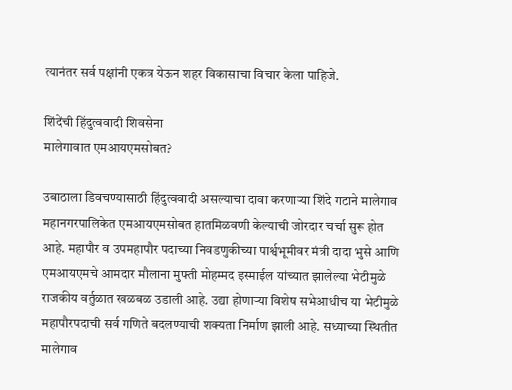त्यानंतर सर्व पक्षांनी एकत्र येऊन शहर विकासाचा विचार केला पाहिजे.

शिंदेंची हिंदुत्ववादी शिवसेना
मालेगावात एमआयएमसोबत?

उबाठाला डिवचण्यासाठी हिंदुत्ववादी असल्याचा दावा करणार्‍या शिंदे गटाने मालेगाव महानगरपालिकेत एमआयएमसोबत हातमिळवणी केल्याची जोरदार चर्चा सुरू होत आहे. महापौर व उपमहापौर पदाच्या निवडणुकीच्या पार्श्वभूमीवर मंत्री दादा भुसे आणि एमआयएमचे आमदार मौलाना मुफ्ती मोहम्मद इस्माईल यांच्यात झालेल्या भेटीमुळे राजकीय वर्तुळात खळबळ उडाली आहे. उद्या होणार्‍या विशेष सभेआधीच या भेटीमुळे महापौरपदाची सर्व गणिते बदलण्याची शक्यता निर्माण झाली आहे. सध्याच्या स्थितीत मालेगाव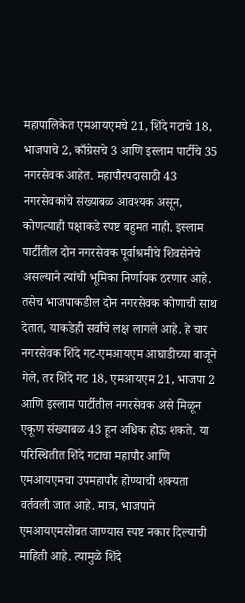महापालिकेत एमआयएमचे 21, शिंदे गटाचे 18, भाजपाचे 2, काँग्रेसचे 3 आणि इस्लाम पार्टीचे 35 नगरसेवक आहेत. महापौरपदासाठी 43 नगरसेवकांचे संख्याबळ आवश्यक असून, कोणत्याही पक्षाकडे स्पष्ट बहुमत नाही. इस्लाम पार्टीतील दोन नगरसेवक पूर्वाश्रमीचे शिवसेनेचे असल्याने त्यांची भूमिका निर्णायक ठरणार आहे. तसेच भाजपाकडील दोन नगरसेवक कोणाची साथ देतात, याकडेही सर्वांचे लक्ष लागले आहे. हे चार नगरसेवक शिंदे गट-एमआयएम आघाडीच्या बाजूने गेले, तर शिंदे गट 18, एमआयएम 21, भाजपा 2 आणि इस्लाम पार्टीतील नगरसेवक असे मिळून एकूण संख्याबळ 43 हून अधिक होऊ शकते. या परिस्थितीत शिंदे गटाचा महापौर आणि एमआयएमचा उपमहापौर होण्याची शक्यता वर्तवली जात आहे. मात्र, भाजपाने एमआयएमसोबत जाण्यास स्पष्ट नकार दिल्याची माहिती आहे. त्यामुळे शिंदे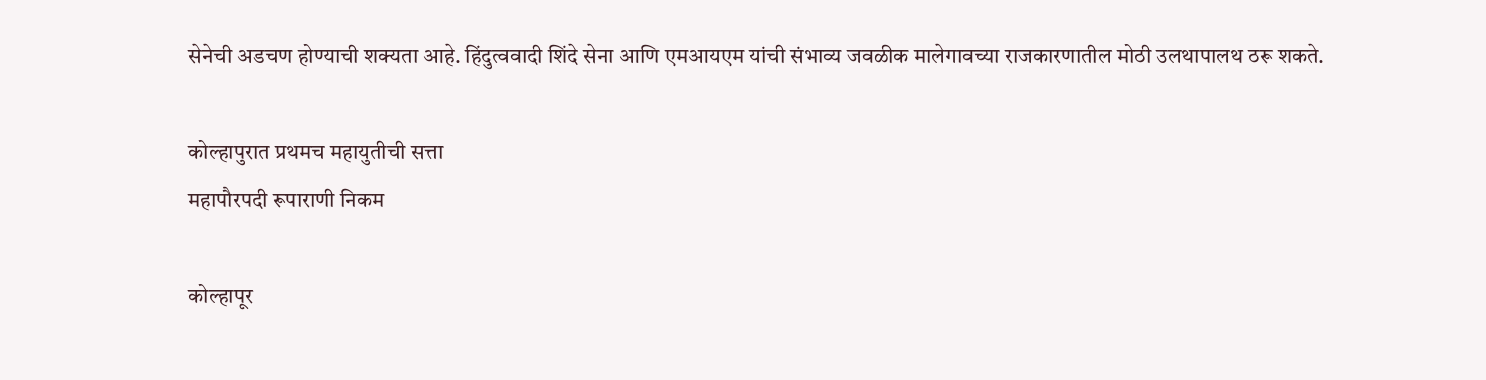सेनेची अडचण होण्याची शक्यता आहे. हिंदुत्ववादी शिंदे सेना आणि एमआयएम यांची संभाव्य जवळीक मालेगावच्या राजकारणातील मोठी उलथापालथ ठरू शकते.

कोल्हापुरात प्रथमच महायुतीची सत्ता
महापौरपदी रूपाराणी निकम

कोल्हापूर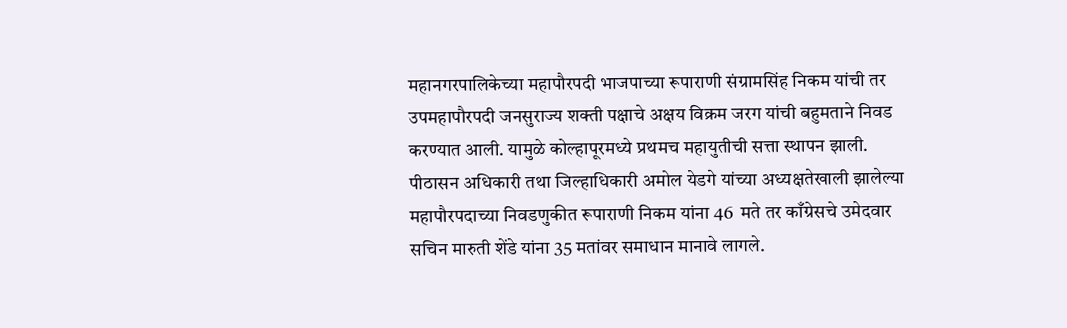महानगरपालिकेच्या महापौरपदी भाजपाच्या रूपाराणी संग्रामसिंह निकम यांची तर उपमहापौरपदी जनसुराज्य शक्ती पक्षाचे अक्षय विक्रम जरग यांची बहुमताने निवड करण्यात आली. यामुळे कोल्हापूरमध्ये प्रथमच महायुतीची सत्ता स्थापन झाली. पीठासन अधिकारी तथा जिल्हाधिकारी अमोल येडगे यांच्या अध्यक्षतेखाली झालेल्या महापौरपदाच्या निवडणुकीत रूपाराणी निकम यांना 46  मते तर काँग्रेसचे उमेदवार सचिन मारुती शेंडे यांना 35 मतांवर समाधान मानावे लागले.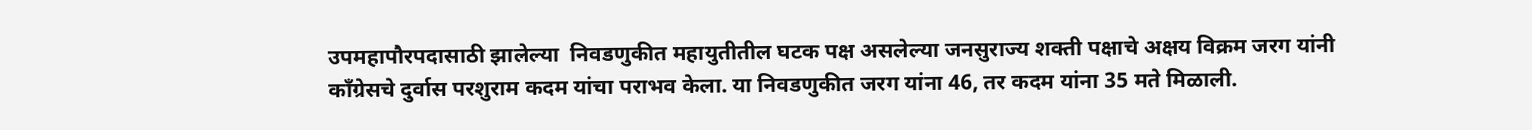उपमहापौरपदासाठी झालेल्या  निवडणुकीत महायुतीतील घटक पक्ष असलेल्या जनसुराज्य शक्ती पक्षाचे अक्षय विक्रम जरग यांनी काँग्रेसचे दुर्वास परशुराम कदम यांचा पराभव केला. या निवडणुकीत जरग यांना 46, तर कदम यांना 35 मते मिळाली.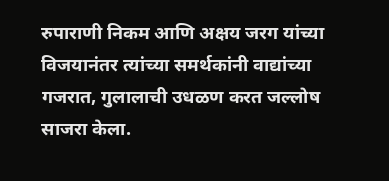रुपाराणी निकम आणि अक्षय जरग यांच्या विजयानंतर त्यांच्या समर्थकांनी वाद्यांच्या गजरात, गुलालाची उधळण करत जल्लोष साजरा केला.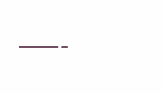———-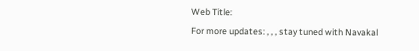Web Title:
For more updates: , , , stay tuned with Navakal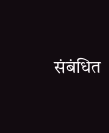संबंधित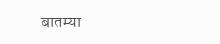बातम्या